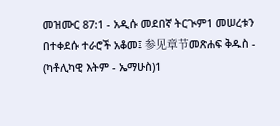መዝሙር 87:1 - አዲሱ መደበኛ ትርጒም1 መሠረቱን በተቀደሱ ተራሮች አቆመ፤ 参见章节መጽሐፍ ቅዱስ - (ካቶሊካዊ እትም - ኤማሁስ)1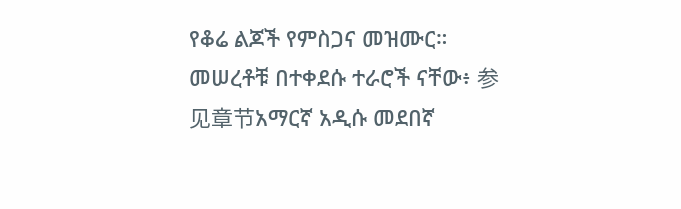የቆሬ ልጆች የምስጋና መዝሙር። መሠረቶቹ በተቀደሱ ተራሮች ናቸው፥ 参见章节አማርኛ አዲሱ መደበኛ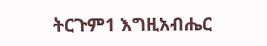ትርጉም1 እግዚአብሔር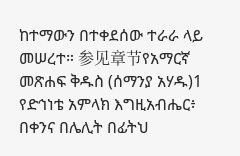ከተማውን በተቀደሰው ተራራ ላይ መሠረተ። 参见章节የአማርኛ መጽሐፍ ቅዱስ (ሰማንያ አሃዱ)1 የድኅነቴ አምላክ እግዚአብሔር፥ በቀንና በሌሊት በፊትህ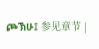ጮኽሁ፤ 参见章节 |